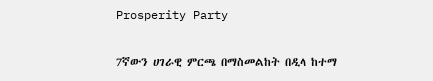Prosperity Party

7ኛውን ሀገራዊ ምርጫ በማስመልከት በዲላ ከተማ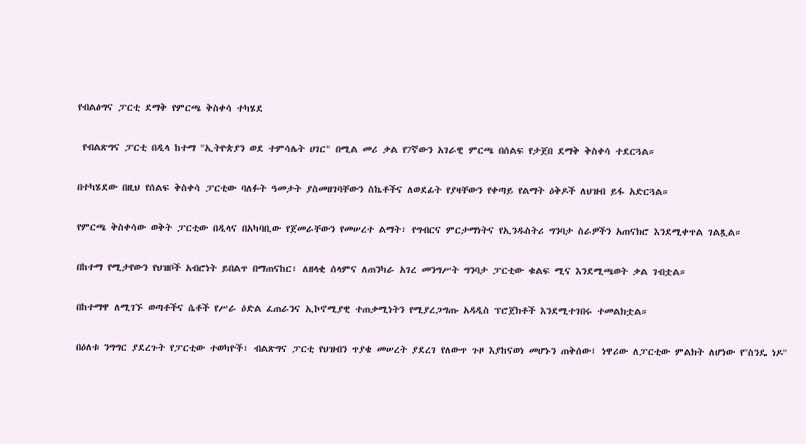የብልፅግና ፓርቲ ደማቅ የምርጫ ቅስቀሳ ተካሄደ

 የብልጽግና ፓርቲ በዲላ ከተማ ''ኢትዮጵያን ወደ ተምሳሌት ሀገር" በሚል መሪ ቃል የ7ኛውን አገራዊ ምርጫ በሰልፍ የታጀበ ደማቅ ቅስቀሳ ተደርጓል።

በተካሄደው በዚህ የሰልፍ ቅስቀሳ ፓርቲው ባለፉት ዓመታት ያስመዘገባቸውን ስኬቶችና ለወደፊት የያዛቸውን የቀጣይ የልማት ዕቅዶች ለህዝብ ይፋ አድርጓል።

የምርጫ ቅስቀሳው ወቅት ፓርቲው በዲላና በአካባቢው የጀመራቸውን የመሠረተ ልማት፣ የግብርና ምርታማነትና የኢንዱስትሪ ግንባታ ስራዎችን አጠናክሮ እንደሚቀጥል ገልጿል።

በከተማ የሚታየውን የህዝቦች አብሮነት ይበልጥ በማጠናከር፣ ለዘላቂ ሰላምና ለጠንካራ አገረ መንግሥት ግንባታ ፓርቲው ቁልፍ ሚና እንደሚጫወት ቃል ገብቷል።

በከተማዋ ለሚገኙ ወጣቶችና ሴቶች የሥራ ዕድል ፈጠራንና ኢኮኖሚያዊ ተጠቃሚነትን የሚያረጋግጡ አዳዲስ ፕሮጀክቶች እንደሚተገበሩ ተመልክቷል።

በዕለቱ ንግግር ያደረጉት የፓርቲው ተወካዮች፣ ብልጽግና ፓርቲ የህዝብን ጥያቄ መሠረት ያደረገ የለውጥ ጉዞ እያከናወነ መሆኑን ጠቅሰው፤ ነዋሪው ለፓርቲው ምልክት ለሆነው የ''ስንዴ ነዶ''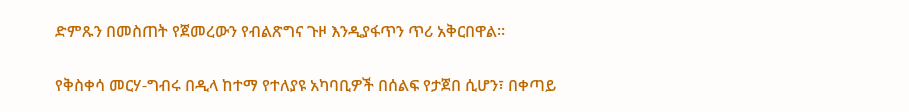ድምጹን በመስጠት የጀመረውን የብልጽግና ጉዞ እንዲያፋጥን ጥሪ አቅርበዋል።

የቅስቀሳ መርሃ-ግብሩ በዲላ ከተማ የተለያዩ አካባቢዎች በሰልፍ የታጀበ ሲሆን፣ በቀጣይ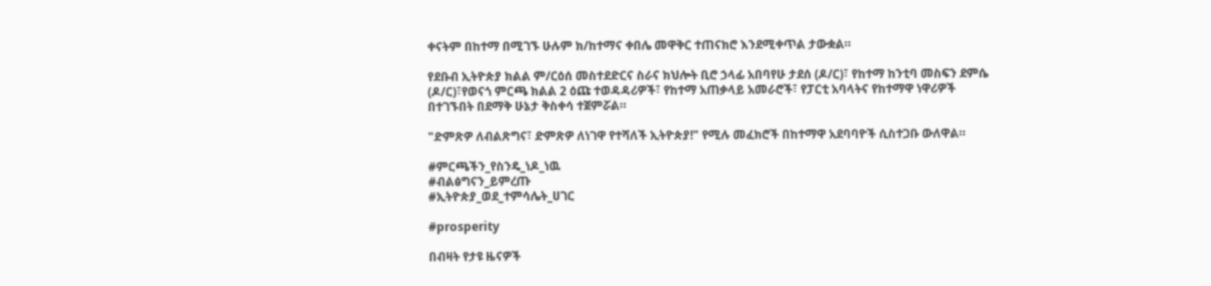ቀናትም በከተማ በሚገኙ ሁሉም ክ/ከተማና ቀበሌ መዋቅር ተጠናክሮ እንደሚቀጥል ታውቋል።

የደቡብ ኢትዮጵያ ክልል ም/ርዕሰ መስተደድርና ስራና ክህሎት ቢሮ ኃላፊ አበባየሁ ታደሰ (ዶ/ር)፣ የከተማ ከንቲባ መስፍን ደምሴ (ዶ/ር)፣የወናጎ ምርጫ ክልል 2 ዕጩ ተወዳዳሪዎች፣ የከተማ አጠቃላይ አመራሮች፣ የፓርቲ አባላትና የከተማዋ ነዋሪዎች በተገኙበት በደማቅ ሁኔታ ቅስቀሳ ተጀምሯል።

"ድምጽዎ ለብልጽግና፣ ድምጽዎ ለነገዋ የተሻለች ኢትዮጵያ!" የሚሉ መፈክሮች በከተማዋ አደባባዮች ሲስተጋቡ ውለዋል።

#ምርጫችን_የስንዴ_ነዶ_ነዉ
#ብልፅግናን_ይምረጡ
#ኢትዮጵያ_ወደ_ተምሳሌት_ሀገር

#prosperity

በብዛት የታዩ ዜናዎች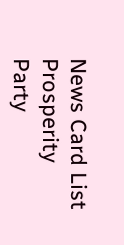News Card List
Prosperity Party